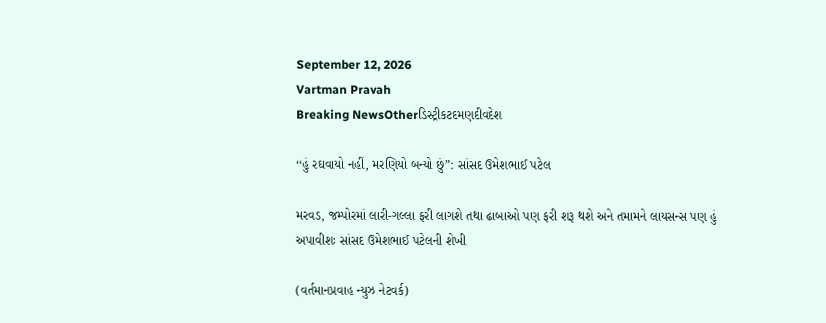September 12, 2026
Vartman Pravah
Breaking NewsOtherડિસ્ટ્રીકટદમણદીવદેશ

‘‘હું રઘવાયો નહીં, મરણિયો બન્‍યો છું”: સાંસદ ઉમેશભાઈ પટેલ

મરવડ, જમ્‍પોરમાં લારી-ગલ્લા ફરી લાગશે તથા ઢાબાઓ પણ ફરી શરૂ થશે અને તમામને લાયસન્‍સ પણ હું અપાવીશઃ સાંસદ ઉમેશભાઈ પટેલની શેખી

(વર્તમાનપ્રવાહ ન્‍યુઝ નેટવર્ક)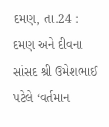દમણ, તા.24 : દમણ અને દીવના સાંસદ શ્રી ઉમેશભાઈ પટેલે ‘વર્તમાન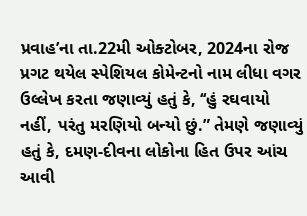પ્રવાહ’ના તા.22મી ઓક્‍ટોબર, 2024ના રોજ પ્રગટ થયેલ સ્‍પેશિયલ કોમેન્‍ટનો નામ લીધા વગર ઉલ્લેખ કરતા જણાવ્‍યું હતું કે, ‘‘હું રઘવાયો નહીં, પરંતુ મરણિયો બન્‍યો છું.” તેમણે જણાવ્‍યું હતું કે, દમણ-દીવના લોકોના હિત ઉપર આંચ આવી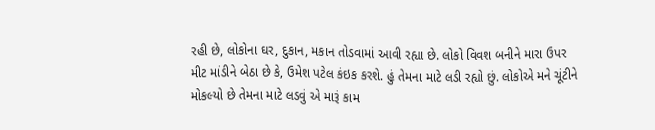રહી છે, લોકોના ઘર, દુકાન, મકાન તોડવામાં આવી રહ્યા છે. લોકો વિવશ બનીને મારા ઉપર મીટ માંડીને બેઠા છે કે, ઉમેશ પટેલ કંઇક કરશે. હું તેમના માટે લડી રહ્યો છું. લોકોએ મને ચૂંટીને મોકલ્‍યો છે તેમના માટે લડવું એ મારૂં કામ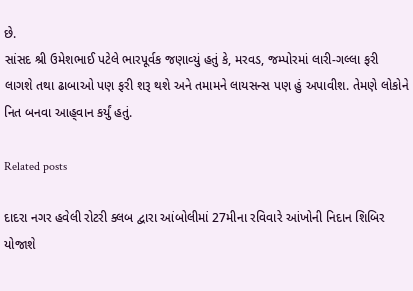છે.
સાંસદ શ્રી ઉમેશભાઈ પટેલે ભારપૂર્વક જણાવ્‍યું હતું કે, મરવડ, જમ્‍પોરમાં લારી-ગલ્લા ફરી લાગશે તથા ઢાબાઓ પણ ફરી શરૂ થશે અને તમામને લાયસન્‍સ પણ હું અપાવીશ. તેમણે લોકોને નિત બનવા આહ્‌વાન કર્યું હતું.

Related posts

દાદરા નગર હવેલી રોટરી ક્‍લબ દ્વારા આંબોલીમાં 27મીના રવિવારે આંખોની નિદાન શિબિર યોજાશે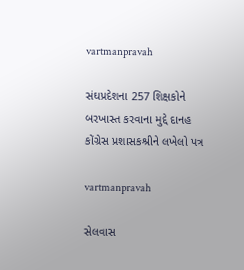vartmanpravah

સંઘપ્રદેશના 257 શિક્ષકોને બરખાસ્‍ત કરવાના મુદ્દે દાનહ કોંગ્રેસ પ્રશાસકશ્રીને લખેલો પત્ર

vartmanpravah

સેલવાસ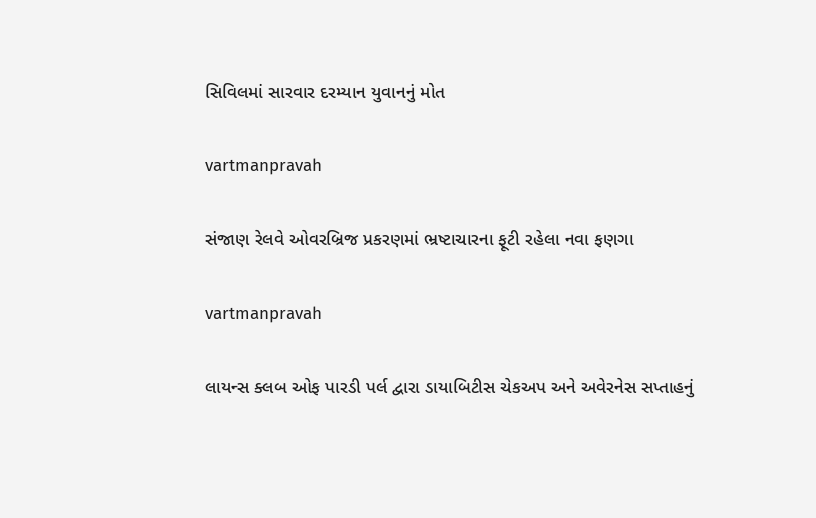સિવિલમાં સારવાર દરમ્‍યાન યુવાનનું મોત

vartmanpravah

સંજાણ રેલવે ઓવરબ્રિજ પ્રકરણમાં ભ્રષ્ટાચારના ફૂટી રહેલા નવા ફણગા

vartmanpravah

લાયન્‍સ ક્‍લબ ઓફ પારડી પર્લ દ્વારા ડાયાબિટીસ ચેકઅપ અને અવેરનેસ સપ્તાહનું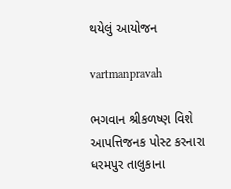થયેલું આયોજન

vartmanpravah

ભગવાન શ્રીકળષ્‍ણ વિશે આપત્તિજનક પોસ્‍ટ કરનારા ધરમપુર તાલુકાના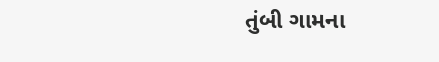તુંબી ગામના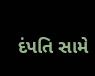દંપતિ સામે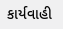કાર્યવાહી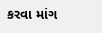કરવા માંગ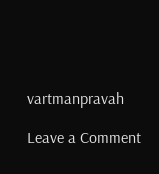vartmanpravah

Leave a Comment